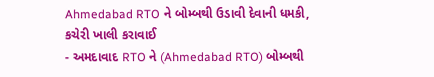Ahmedabad RTO ને બોમ્બથી ઉડાવી દેવાની ધમકી, કચેરી ખાલી કરાવાઈ
- અમદાવાદ RTO ને (Ahmedabad RTO) બોમ્બથી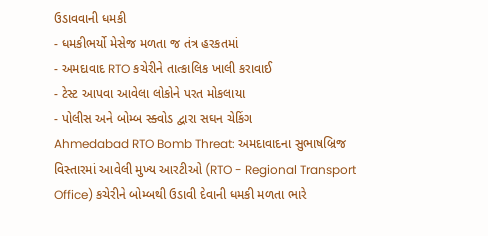ઉડાવવાની ધમકી
- ધમકીભર્યો મેસેજ મળતા જ તંત્ર હરકતમાં
- અમદાવાદ RTO કચેરીને તાત્કાલિક ખાલી કરાવાઈ
- ટેસ્ટ આપવા આવેલા લોકોને પરત મોકલાયા
- પોલીસ અને બોમ્બ સ્ક્વોડ દ્વારા સઘન ચેકિંગ
Ahmedabad RTO Bomb Threat: અમદાવાદના સુભાષબ્રિજ વિસ્તારમાં આવેલી મુખ્ય આરટીઓ (RTO - Regional Transport Office) કચેરીને બોમ્બથી ઉડાવી દેવાની ધમકી મળતા ભારે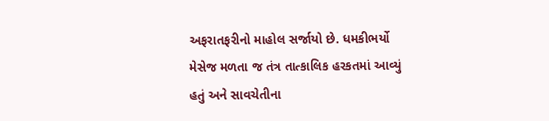અફરાતફરીનો માહોલ સર્જાયો છે. ધમકીભર્યો મેસેજ મળતા જ તંત્ર તાત્કાલિક હરકતમાં આવ્યું હતું અને સાવચેતીના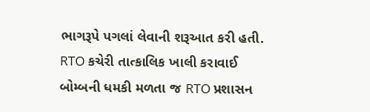ભાગરૂપે પગલાં લેવાની શરૂઆત કરી હતી.
RTO કચેરી તાત્કાલિક ખાલી કરાવાઈ
બોમ્બની ધમકી મળતા જ RTO પ્રશાસન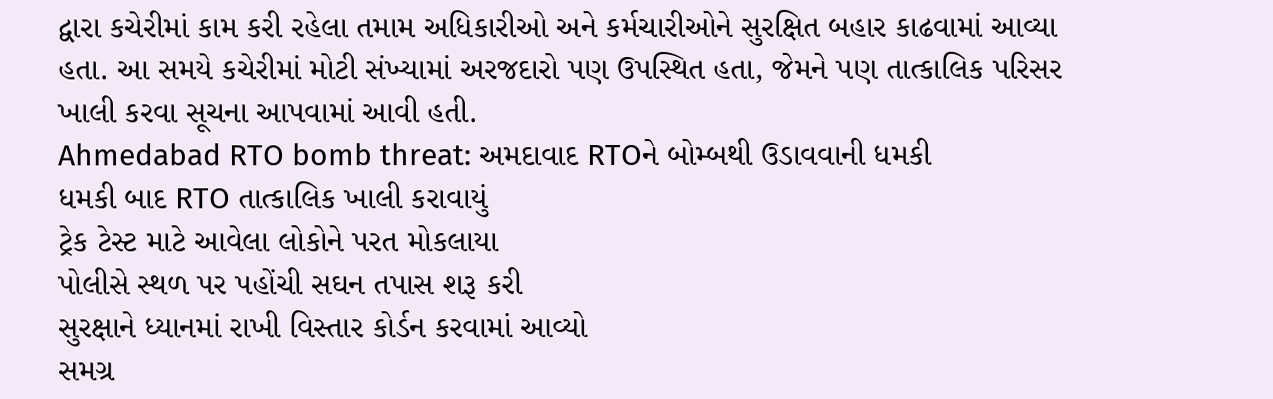દ્વારા કચેરીમાં કામ કરી રહેલા તમામ અધિકારીઓ અને કર્મચારીઓને સુરક્ષિત બહાર કાઢવામાં આવ્યા હતા. આ સમયે કચેરીમાં મોટી સંખ્યામાં અરજદારો પણ ઉપસ્થિત હતા, જેમને પણ તાત્કાલિક પરિસર ખાલી કરવા સૂચના આપવામાં આવી હતી.
Ahmedabad RTO bomb threat: અમદાવાદ RTOને બોમ્બથી ઉડાવવાની ધમકી
ધમકી બાદ RTO તાત્કાલિક ખાલી કરાવાયું
ટ્રેક ટેસ્ટ માટે આવેલા લોકોને પરત મોકલાયા
પોલીસે સ્થળ પર પહોંચી સઘન તપાસ શરૂ કરી
સુરક્ષાને ધ્યાનમાં રાખી વિસ્તાર કોર્ડન કરવામાં આવ્યો
સમગ્ર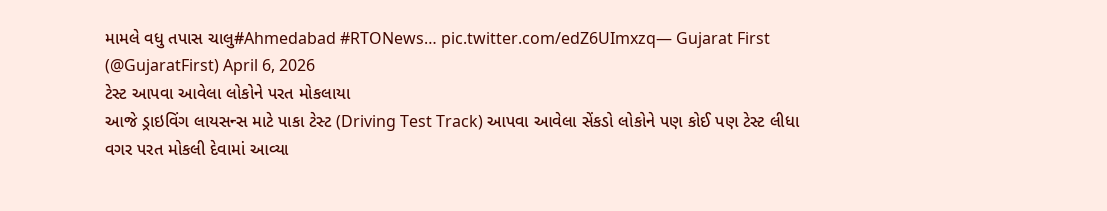મામલે વધુ તપાસ ચાલુ#Ahmedabad #RTONews… pic.twitter.com/edZ6UImxzq— Gujarat First (@GujaratFirst) April 6, 2026
ટેસ્ટ આપવા આવેલા લોકોને પરત મોકલાયા
આજે ડ્રાઇવિંગ લાયસન્સ માટે પાકા ટેસ્ટ (Driving Test Track) આપવા આવેલા સેંકડો લોકોને પણ કોઈ પણ ટેસ્ટ લીધા વગર પરત મોકલી દેવામાં આવ્યા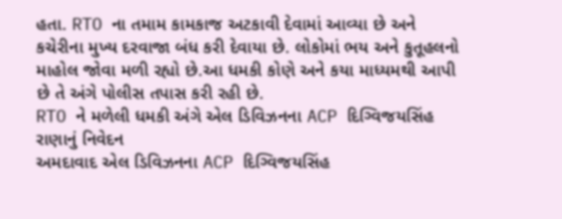હતા. RTO ના તમામ કામકાજ અટકાવી દેવામાં આવ્યા છે અને કચેરીના મુખ્ય દરવાજા બંધ કરી દેવાયા છે. લોકોમાં ભય અને કુતૂહલનો માહોલ જોવા મળી રહ્યો છે.આ ધમકી કોણે અને કયા માધ્યમથી આપી છે તે અંગે પોલીસ તપાસ કરી રહી છે.
RTO ને મળેલી ધમકી અંગે એલ ડિવિઝનના ACP દિગ્વિજયસિંહ રાણાનું નિવેદન
અમદાવાદ એલ ડિવિઝનના ACP દિગ્વિજયસિંહ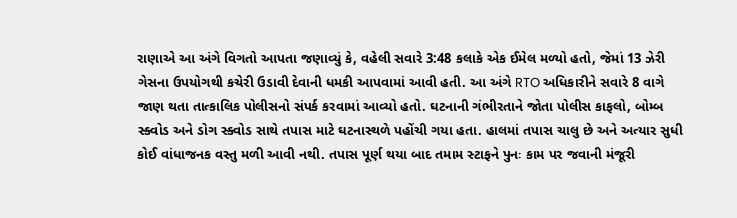રાણાએ આ અંગે વિગતો આપતા જણાવ્યું કે, વહેલી સવારે 3:48 કલાકે એક ઈમેલ મળ્યો હતો, જેમાં 13 ઝેરી ગેસના ઉપયોગથી કચેરી ઉડાવી દેવાની ધમકી આપવામાં આવી હતી. આ અંગે RTO અધિકારીને સવારે 8 વાગે જાણ થતા તાત્કાલિક પોલીસનો સંપર્ક કરવામાં આવ્યો હતો. ઘટનાની ગંભીરતાને જોતા પોલીસ કાફલો, બોમ્બ સ્ક્વોડ અને ડોગ સ્ક્વોડ સાથે તપાસ માટે ઘટનાસ્થળે પહોંચી ગયા હતા. હાલમાં તપાસ ચાલુ છે અને અત્યાર સુધી કોઈ વાંધાજનક વસ્તુ મળી આવી નથી. તપાસ પૂર્ણ થયા બાદ તમામ સ્ટાફને પુનઃ કામ પર જવાની મંજૂરી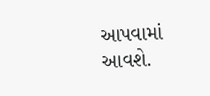આપવામાં આવશે.